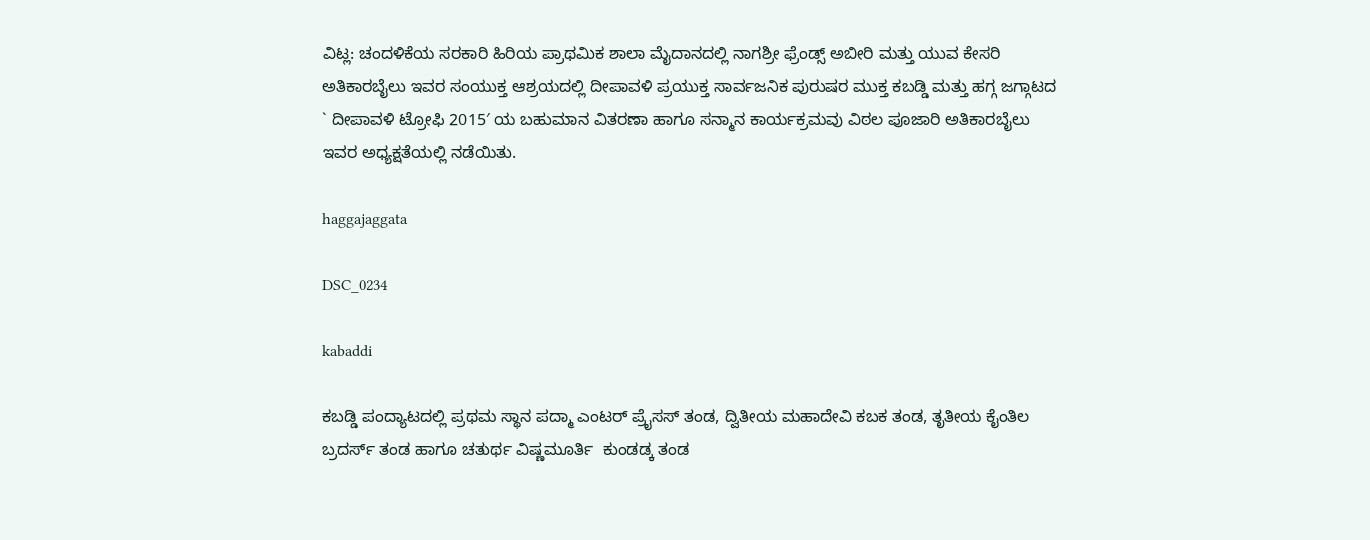ವಿಟ್ಲ: ಚಂದಳಿಕೆಯ ಸರಕಾರಿ ಹಿರಿಯ ಪ್ರಾಥಮಿಕ ಶಾಲಾ ಮೈದಾನದಲ್ಲಿ ನಾಗಶ್ರೀ ಫ್ರೆಂಡ್ಸ್ ಅಬೀರಿ ಮತ್ತು ಯುವ ಕೇಸರಿ ಅತಿಕಾರಬೈಲು ಇವರ ಸಂಯುಕ್ತ ಆಶ್ರಯದಲ್ಲಿ ದೀಪಾವಳಿ ಪ್ರಯುಕ್ತ ಸಾರ್ವಜನಿಕ ಪುರುಷರ ಮುಕ್ತ ಕಬಡ್ಡಿ ಮತ್ತು ಹಗ್ಗ ಜಗ್ಗಾಟದ ` ದೀಪಾವಳಿ ಟ್ರೋಫಿ 2015′ ಯ ಬಹುಮಾನ ವಿತರಣಾ ಹಾಗೂ ಸನ್ಮಾನ ಕಾರ್ಯಕ್ರಮವು ವಿಠಲ ಪೂಜಾರಿ ಅತಿಕಾರಬೈಲು ಇವರ ಅಧ್ಯಕ್ಷತೆಯಲ್ಲಿ ನಡೆಯಿತು.

haggajaggata

DSC_0234

kabaddi

ಕಬಡ್ಡಿ ಪಂದ್ಯಾಟದಲ್ಲಿ ಪ್ರಥಮ ಸ್ಥಾನ ಪದ್ಮಾ ಎಂಟರ್ ಪ್ರೈಸಸ್ ತಂಡ, ದ್ವಿತೀಯ ಮಹಾದೇವಿ ಕಬಕ ತಂಡ, ತೃತೀಯ ಕೈಂತಿಲ ಬ್ರದರ್ಸ್ ತಂಡ ಹಾಗೂ ಚತುರ್ಥ ವಿಷ್ಣಮೂರ್ತಿ  ಕುಂಡಡ್ಕ ತಂಡ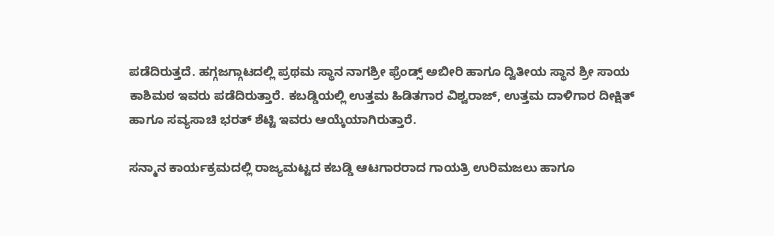ಪಡೆದಿರುತ್ತದೆ. ಹಗ್ಗಜಗ್ಗಾಟದಲ್ಲಿ ಪ್ರಥಮ ಸ್ಥಾನ ನಾಗಶ್ರೀ ಫ್ರೆಂಡ್ಸ್ ಅಬೀರಿ ಹಾಗೂ ದ್ವಿತೀಯ ಸ್ಥಾನ ಶ್ರೀ ಸಾಯ ಕಾಶಿಮಠ ಇವರು ಪಡೆದಿರುತ್ತಾರೆ. ಕಬಡ್ಡಿಯಲ್ಲಿ ಉತ್ತಮ ಹಿಡಿತಗಾರ ವಿಶ್ವರಾಜ್, ಉತ್ತಮ ದಾಳಿಗಾರ ದೀಕ್ಷಿತ್ ಹಾಗೂ ಸವ್ಯಸಾಚಿ ಭರತ್ ಶೆಟ್ಟಿ ಇವರು ಆಯ್ಕೆಯಾಗಿರುತ್ತಾರೆ.

ಸನ್ಮಾನ ಕಾರ್ಯಕ್ರಮದಲ್ಲಿ ರಾಜ್ಯಮಟ್ಟದ ಕಬಡ್ಡಿ ಆಟಗಾರರಾದ ಗಾಯತ್ರಿ ಉರಿಮಜಲು ಹಾಗೂ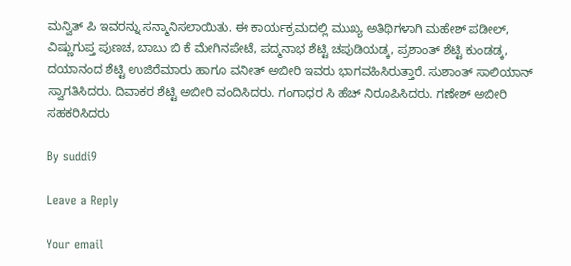ಮನ್ವಿತ್ ಪಿ ಇವರನ್ನು ಸನ್ಮಾನಿಸಲಾಯಿತು. ಈ ಕಾರ್ಯಕ್ರಮದಲ್ಲಿ ಮುಖ್ಯ ಅತಿಥಿಗಳಾಗಿ ಮಹೇಶ್ ಪಡೀಲ್, ವಿಷ್ಣುಗುಪ್ತ ಪುಣಚ, ಬಾಬು ಬಿ ಕೆ ಮೇಗಿನಪೇಟೆ, ಪದ್ಮನಾಭ ಶೆಟ್ಟಿ ಚಪುಡಿಯಡ್ಕ, ಪ್ರಶಾಂತ್ ಶೆಟ್ಟಿ ಕುಂಡಡ್ಕ, ದಯಾನಂದ ಶೆಟ್ಟಿ ಉಜಿರೆಮಾರು ಹಾಗೂ ವನೀತ್ ಅಬೀರಿ ಇವರು ಭಾಗವಹಿಸಿರುತ್ತಾರೆ. ಸುಶಾಂತ್ ಸಾಲಿಯಾನ್ ಸ್ವಾಗತಿಸಿದರು. ದಿವಾಕರ ಶೆಟ್ಟಿ ಅಬೀರಿ ವಂದಿಸಿದರು. ಗಂಗಾಧರ ಸಿ ಹೆಚ್ ನಿರೂಪಿಸಿದರು. ಗಣೇಶ್ ಅಬೀರಿ ಸಹಕರಿಸಿದರು

By suddi9

Leave a Reply

Your email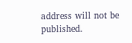address will not be published.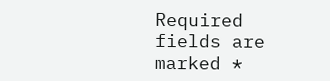Required fields are marked *